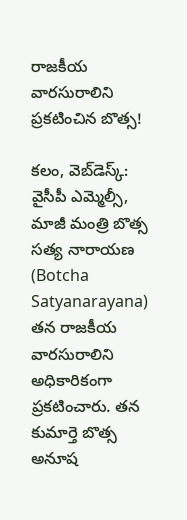రాజ‌కీయ వార‌సురాలిని ప్ర‌క‌టించిన బొత్స‌!

క‌లం, వెబ్‌డెస్క్‌: వైసీపీ ఎమ్మెల్సీ, మాజీ మంత్రి బొత్స స‌త్య నారాయ‌ణ (Botcha Satyanarayana) త‌న రాజ‌కీయ వార‌సురాలిని అధికారికంగా ప్ర‌క‌టించారు. త‌న కుమార్తె బొత్స అనూష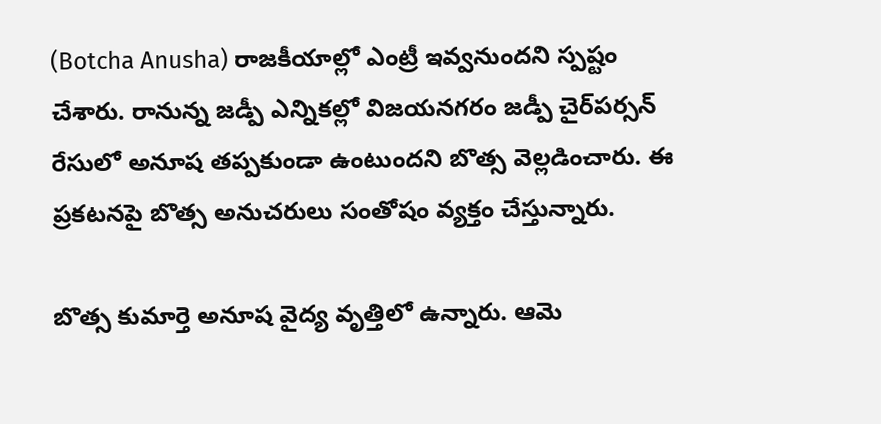(Botcha Anusha) రాజ‌కీయాల్లో ఎంట్రీ ఇవ్వ‌నుంద‌ని స్ప‌ష్టం చేశారు. రానున్న జ‌డ్పీ ఎన్నిక‌ల్లో విజ‌య‌న‌గ‌రం జ‌డ్పీ చైర్‌ప‌ర్స‌న్‌ రేసులో అనూష త‌ప్ప‌కుండా ఉంటుంద‌ని బొత్స వెల్ల‌డించారు. ఈ ప్ర‌క‌ట‌న‌పై బొత్స అనుచ‌రులు సంతోషం వ్య‌క్తం చేస్తున్నారు.

బొత్స కుమార్తె అనూష వైద్య వృత్తిలో ఉన్నారు. ఆమె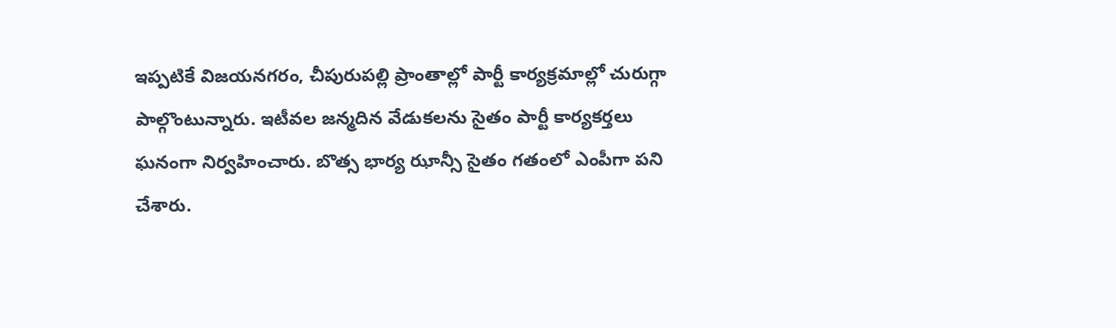ఇప్ప‌టికే విజ‌య‌న‌గ‌రం, చీపురుప‌ల్లి ప్రాంతాల్లో పార్టీ కార్య‌క్ర‌మాల్లో చురుగ్గా పాల్గొంటున్నారు. ఇటీవ‌ల జ‌న్మ‌దిన వేడుక‌ల‌ను సైతం పార్టీ కార్య‌క‌ర్త‌లు ఘ‌నంగా నిర్వ‌హించారు. బొత్స భార్య ఝాన్సీ సైతం గ‌తంలో ఎంపీగా ప‌ని చేశారు.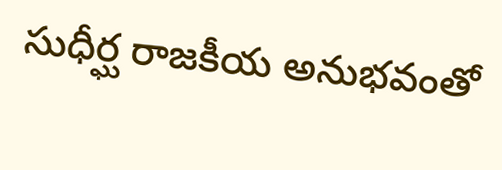సుధీర్ఘ రాజ‌కీయ అనుభ‌వంతో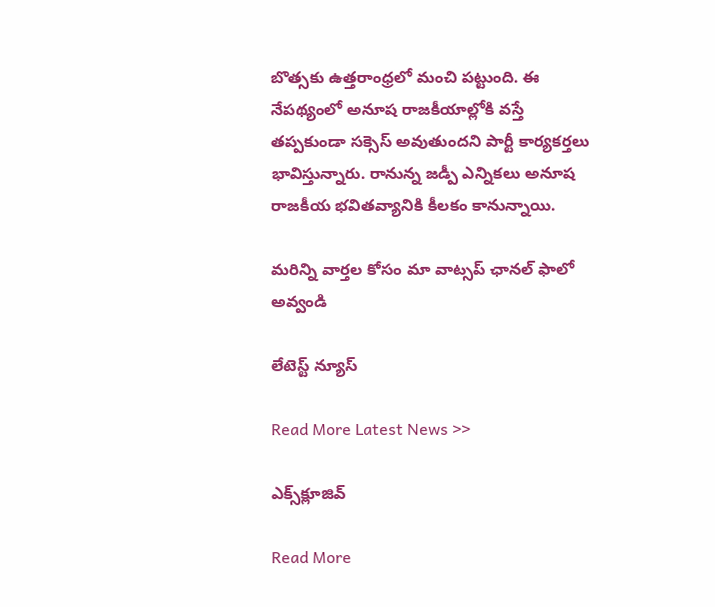బొత్స‌కు ఉత్త‌రాంధ్ర‌లో మంచి ప‌ట్టుంది. ఈ నేప‌థ్యంలో అనూష రాజ‌కీయాల్లోకి వ‌స్తే త‌ప్ప‌కుండా స‌క్సెస్ అవుతుంద‌ని పార్టీ కార్య‌క‌ర్త‌లు భావిస్తున్నారు. రానున్న జ‌డ్పీ ఎన్నిక‌లు అనూష రాజ‌కీయ భ‌విత‌వ్యానికి కీల‌కం కానున్నాయి.

మ‌రిన్ని వార్త‌ల కోసం మా వాట్స‌ప్ ఛాన‌ల్ ఫాలో అవ్వండి

లేటెస్ట్ న్యూస్‌

Read More Latest News >>

ఎక్స్‌క్లూజివ్‌

Read More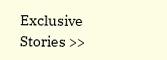Exclusive Stories >>